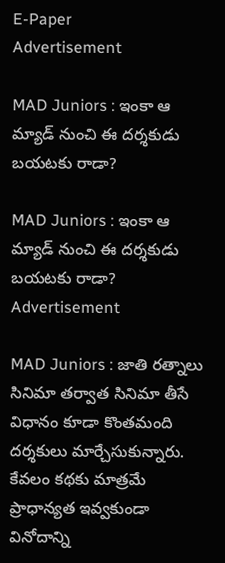E-Paper
Advertisement

MAD Juniors : ఇంకా ఆ మ్యాడ్ నుంచి ఈ దర్శకుడు బయటకు రాడా?

MAD Juniors : ఇంకా ఆ మ్యాడ్ నుంచి ఈ దర్శకుడు బయటకు రాడా?
Advertisement

MAD Juniors : జాతి రత్నాలు సినిమా తర్వాత సినిమా తీసే విధానం కూడా కొంతమంది దర్శకులు మార్చేసుకున్నారు. కేవలం కథకు మాత్రమే ప్రాధాన్యత ఇవ్వకుండా వినోదాన్ని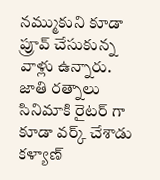నమ్ముకుని కూడా ప్రూవ్ చేసుకున్న వాళ్లు ఉన్నారు. జాతి రత్నాలు సినిమాకి రైటర్ గా కూడా వర్క్ చేశాడు కళ్యాణ్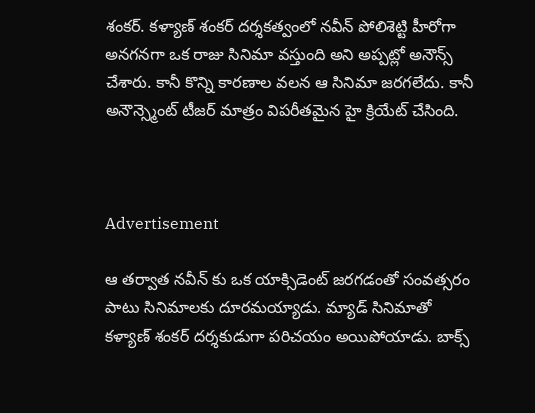శంకర్. కళ్యాణ్ శంకర్ దర్శకత్వంలో నవీన్ పోలిశెట్టి హీరోగా అనగనగా ఒక రాజు సినిమా వస్తుంది అని అప్పట్లో అనౌన్స్ చేశారు. కానీ కొన్ని కారణాల వలన ఆ సినిమా జరగలేదు. కానీ అనౌన్స్మెంట్ టీజర్ మాత్రం విపరీతమైన హై క్రియేట్ చేసింది.



Advertisement

ఆ తర్వాత నవీన్ కు ఒక యాక్సిడెంట్ జరగడంతో సంవత్సరం పాటు సినిమాలకు దూరమయ్యాడు. మ్యాడ్ సినిమాతో కళ్యాణ్ శంకర్ దర్శకుడుగా పరిచయం అయిపోయాడు. బాక్స్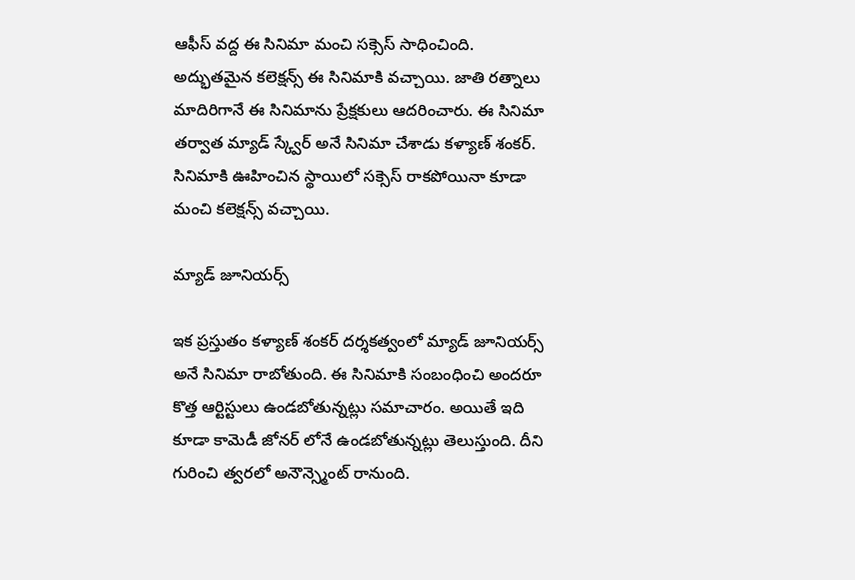ఆఫీస్ వద్ద ఈ సినిమా మంచి సక్సెస్ సాధించింది. అద్భుతమైన కలెక్షన్స్ ఈ సినిమాకి వచ్చాయి. జాతి రత్నాలు మాదిరిగానే ఈ సినిమాను ప్రేక్షకులు ఆదరించారు. ఈ సినిమా తర్వాత మ్యాడ్ స్క్వేర్ అనే సినిమా చేశాడు కళ్యాణ్ శంకర్. సినిమాకి ఊహించిన స్థాయిలో సక్సెస్ రాకపోయినా కూడా మంచి కలెక్షన్స్ వచ్చాయి.

మ్యాడ్ జూనియర్స్

ఇక ప్రస్తుతం కళ్యాణ్ శంకర్ దర్శకత్వంలో మ్యాడ్ జూనియర్స్ అనే సినిమా రాబోతుంది. ఈ సినిమాకి సంబంధించి అందరూ కొత్త ఆర్టిస్టులు ఉండబోతున్నట్లు సమాచారం. అయితే ఇది కూడా కామెడీ జోనర్ లోనే ఉండబోతున్నట్లు తెలుస్తుంది. దీని గురించి త్వరలో అనౌన్స్మెంట్ రానుంది.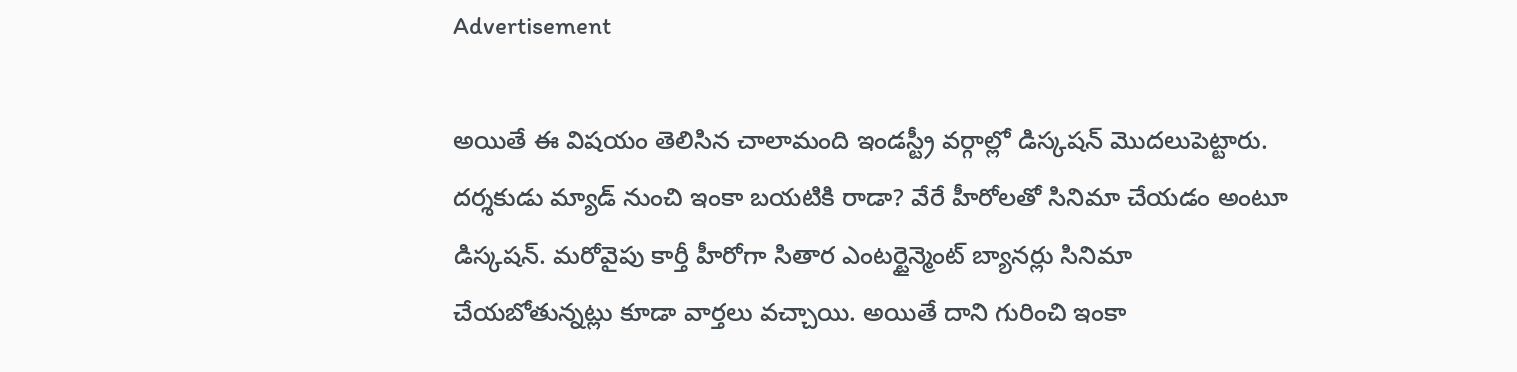Advertisement

అయితే ఈ విషయం తెలిసిన చాలామంది ఇండస్ట్రీ వర్గాల్లో డిస్కషన్ మొదలుపెట్టారు. దర్శకుడు మ్యాడ్ నుంచి ఇంకా బయటికి రాడా? వేరే హీరోలతో సినిమా చేయడం అంటూ డిస్కషన్. మరోవైపు కార్తీ హీరోగా సితార ఎంటర్టైన్మెంట్ బ్యానర్లు సినిమా చేయబోతున్నట్లు కూడా వార్తలు వచ్చాయి. అయితే దాని గురించి ఇంకా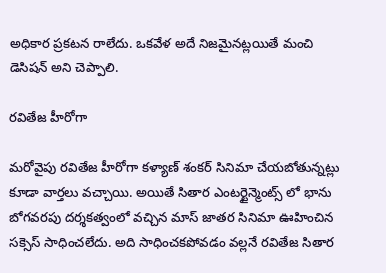అధికార ప్రకటన రాలేదు. ఒకవేళ అదే నిజమైనట్లయితే మంచి డెసిషన్ అని చెప్పాలి.

రవితేజ హీరోగా

మరోవైపు రవితేజ హీరోగా కళ్యాణ్ శంకర్ సినిమా చేయబోతున్నట్లు కూడా వార్తలు వచ్చాయి. అయితే సితార ఎంటర్టైన్మెంట్స్ లో భాను బోగవరపు దర్శకత్వంలో వచ్చిన మాస్ జాతర సినిమా ఊహించిన సక్సెస్ సాధించలేదు. అది సాధించకపోవడం వల్లనే రవితేజ సితార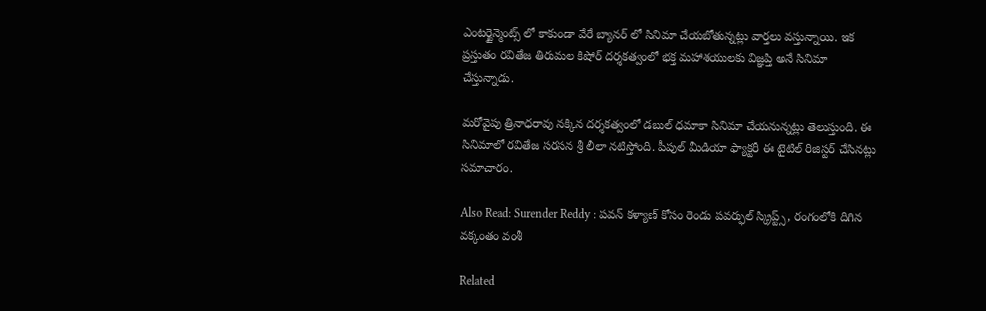ఎంటర్టైన్మెంట్స్ లో కాకుండా వేరే బ్యానర్ లో సినిమా చేయబోతున్నట్లు వార్తలు వస్తున్నాయి. ఇక ప్రస్తుతం రవితేజ తిరుమల కిషోర్ దర్శకత్వంలో భక్త మహాశయులకు విజ్ఞప్తి అనే సినిమా చేస్తున్నాడు.

మరోవైపు త్రినాధరావు నక్కిన దర్శకత్వంలో డబుల్ ధమాకా సినిమా చేయనున్నట్లు తెలుస్తుంది. ఈ సినిమాలో రవితేజ సరసన శ్రీ లీలా నటిస్తోంది. పీపుల్ మీడియా ఫ్యాక్టరీ ఈ టైటిల్ రిజిస్టర్ చేసినట్లు సమాచారం.

Also Read: Surender Reddy : పవన్ కళ్యాణ్ కోసం రెండు పవర్ఫుల్ స్క్రిప్ట్స్, రంగంలోకి దిగిన వక్కంతం వంశీ

Related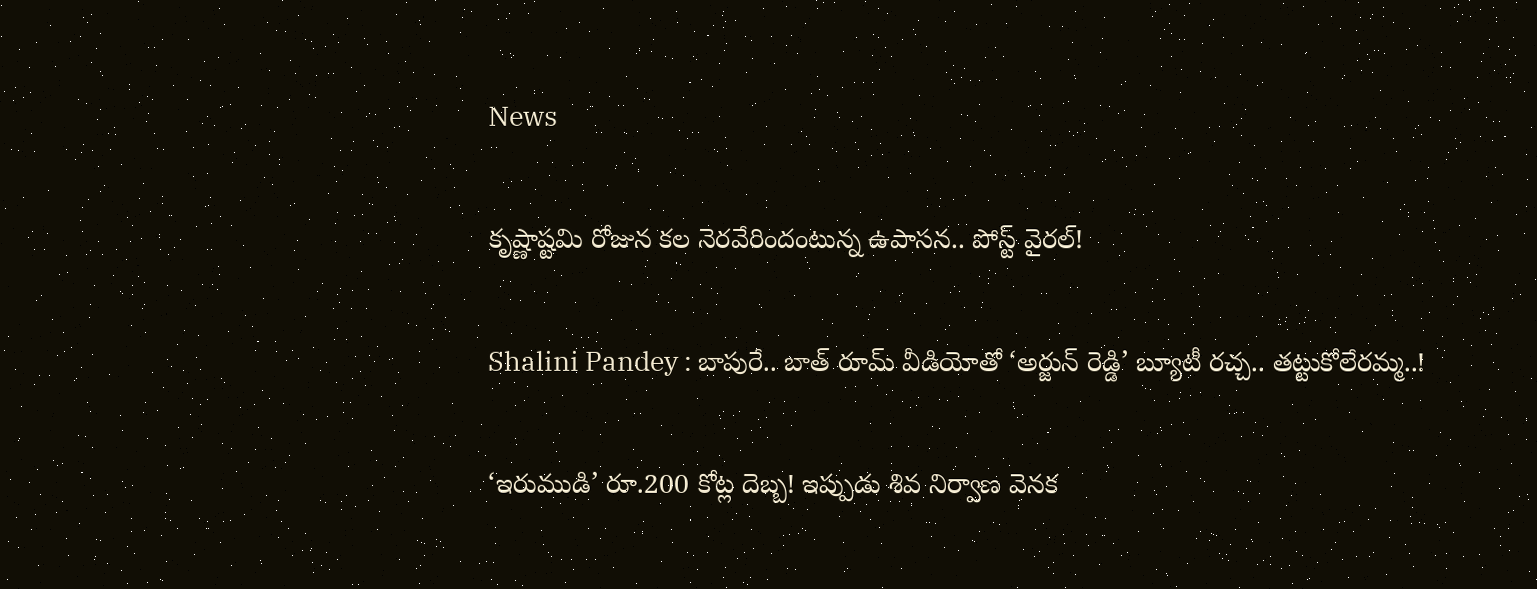News

కృష్ణాష్టమి రోజున కల నెరవేరిందంటున్న ఉపాసన.. పోస్ట్ వైరల్!

Shalini Pandey : బాపురే.. బాత్ రూమ్ వీడియోతో ‘అర్జున్ రెడ్డి’ బ్యూటీ రచ్చ.. తట్టుకోలేరమ్మ..!

‘ఇరుముడి’ రూ.200 కోట్ల దెబ్బ! ఇప్పుడు శివ నిర్వాణ వెనక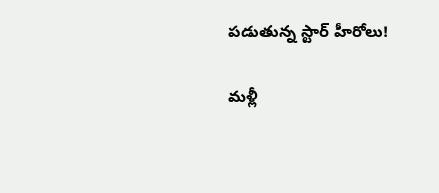పడుతున్న స్టార్ హీరోలు!

మళ్లీ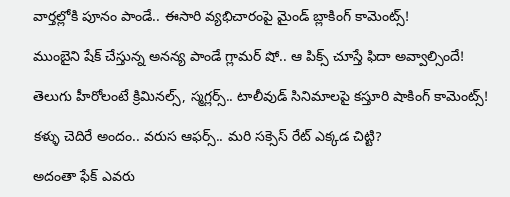వార్తల్లోకి పూనం పాండే.. ఈసారి వ్యభిచారంపై మైండ్ బ్లాకింగ్ కామెంట్స్!

ముంబైని షేక్ చేస్తున్న అనన్య పాండే గ్లామర్ షో.. ఆ పిక్స్ చూస్తే ఫిదా అవ్వాల్సిందే!

తెలుగు హీరోలంటే క్రిమినల్స్, స్మగ్లర్స్.. టాలీవుడ్ సినిమాలపై కస్తూరి షాకింగ్ కామెంట్స్!

కళ్ళు చెదిరే అందం.. వరుస ఆఫర్స్.. మరి సక్సెస్ రేట్ ఎక్కడ చిట్టి?

అదంతా ఫేక్ ఎవరు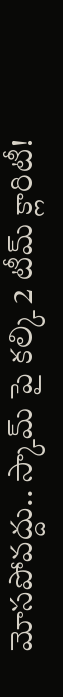మోసపోవద్దు.. స్కామ్ పై కల్కి 2 టీమ్ క్లారిటీ!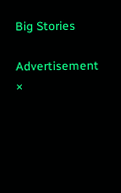Big Stories

Advertisement
×